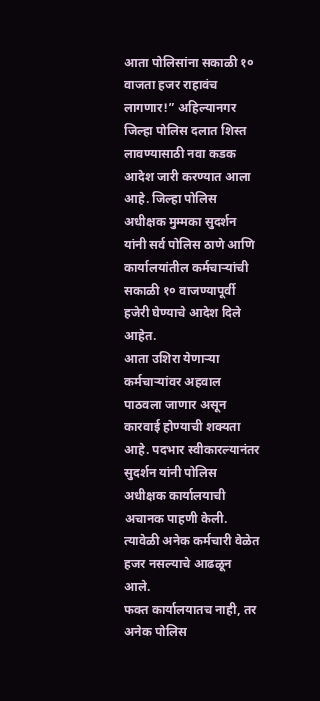आता पोलिसांना सकाळी १० वाजता हजर राहावंच लागणार!” अहिल्यानगर जिल्हा पोलिस दलात शिस्त लावण्यासाठी नवा कडक आदेश जारी करण्यात आला आहे. जिल्हा पोलिस अधीक्षक मुम्मका सुदर्शन यांनी सर्व पोलिस ठाणे आणि कार्यालयांतील कर्मचाऱ्यांची सकाळी १० वाजण्यापूर्वी हजेरी घेण्याचे आदेश दिले आहेत.
आता उशिरा येणाऱ्या कर्मचाऱ्यांवर अहवाल पाठवला जाणार असून कारवाई होण्याची शक्यता आहे. पदभार स्वीकारल्यानंतर सुदर्शन यांनी पोलिस अधीक्षक कार्यालयाची अचानक पाहणी केली. त्यावेळी अनेक कर्मचारी वेळेत हजर नसल्याचे आढळून आले.
फक्त कार्यालयातच नाही, तर अनेक पोलिस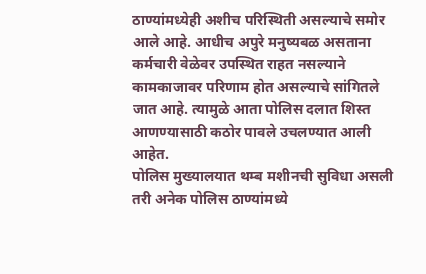ठाण्यांमध्येही अशीच परिस्थिती असल्याचे समोर आले आहे. आधीच अपुरे मनुष्यबळ असताना कर्मचारी वेळेवर उपस्थित राहत नसल्याने कामकाजावर परिणाम होत असल्याचे सांगितले जात आहे. त्यामुळे आता पोलिस दलात शिस्त आणण्यासाठी कठोर पावले उचलण्यात आली आहेत.
पोलिस मुख्यालयात थम्ब मशीनची सुविधा असली तरी अनेक पोलिस ठाण्यांमध्ये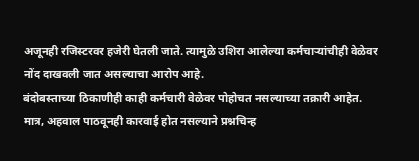अजूनही रजिस्टरवर हजेरी घेतली जाते. त्यामुळे उशिरा आलेल्या कर्मचाऱ्यांचीही वेळेवर नोंद दाखवली जात असल्याचा आरोप आहे.
बंदोबस्ताच्या ठिकाणीही काही कर्मचारी वेळेवर पोहोचत नसल्याच्या तक्रारी आहेत. मात्र, अहवाल पाठवूनही कारवाई होत नसल्याने प्रश्नचिन्ह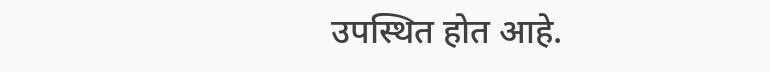उपस्थित होत आहे.